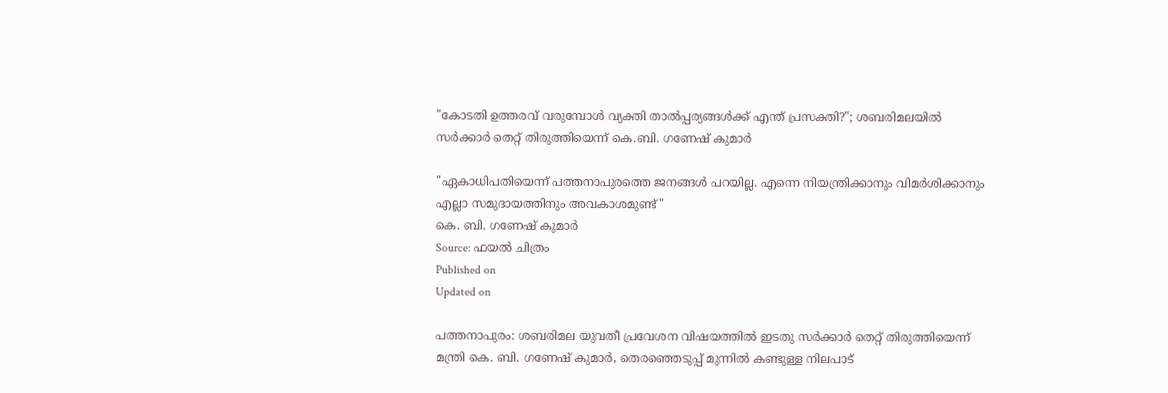"കോടതി ഉത്തരവ് വരുമ്പോൾ വ്യക്തി താൽപ്പര്യങ്ങൾക്ക് എന്ത് പ്രസക്തി?"; ശബരിമലയിൽ സർക്കാർ തെറ്റ് തിരുത്തിയെന്ന് കെ.ബി. ഗണേഷ് കുമാർ

"ഏകാധിപതിയെന്ന് പത്തനാപുരത്തെ ജനങ്ങൾ പറയില്ല. എന്നെ നിയന്ത്രിക്കാനും വിമർശിക്കാനും എല്ലാ സമുദായത്തിനും അവകാശമുണ്ട്"
കെ. ബി. ഗണേഷ് കുമാർ
Source: ഫയൽ ചിത്രം
Published on
Updated on

പത്തനാപുരം: ശബരിമല യുവതീ പ്രവേശന വിഷയത്തിൽ ഇടതു സർക്കാർ തെറ്റ് തിരുത്തിയെന്ന് മന്ത്രി കെ. ബി. ഗണേഷ് കുമാർ, തെരഞ്ഞെടുപ്പ് മുന്നിൽ കണ്ടുള്ള നിലപാട്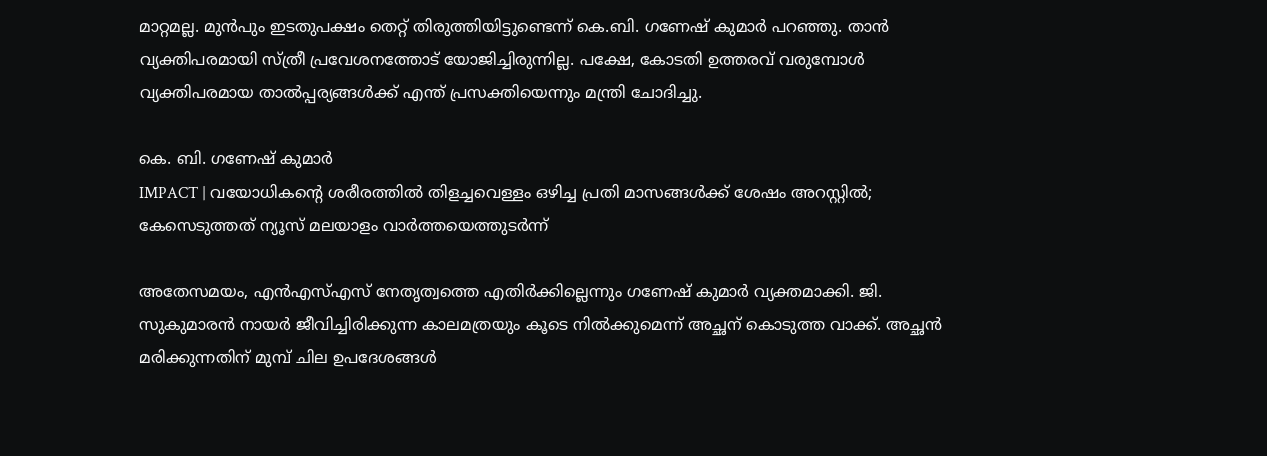മാറ്റമല്ല. മുൻപും ഇടതുപക്ഷം തെറ്റ് തിരുത്തിയിട്ടുണ്ടെന്ന് കെ.ബി. ഗണേഷ് കുമാർ പറഞ്ഞു. താൻ വ്യക്തിപരമായി സ്ത്രീ പ്രവേശനത്തോട് യോജിച്ചിരുന്നില്ല. പക്ഷേ, കോടതി ഉത്തരവ് വരുമ്പോൾ വ്യക്തിപരമായ താൽപ്പര്യങ്ങൾക്ക് എന്ത് പ്രസക്തിയെന്നും മന്ത്രി ചോദിച്ചു.

കെ. ബി. ഗണേഷ് കുമാർ
IMPACT | വയോധികന്റെ ശരീരത്തിൽ തിളച്ചവെള്ളം ഒഴിച്ച പ്രതി മാസങ്ങൾക്ക് ശേഷം അറസ്റ്റിൽ; കേസെടുത്തത് ന്യൂസ് മലയാളം വാർത്തയെത്തുടർന്ന്

അതേസമയം, എൻഎസ്എസ് നേതൃത്വത്തെ എതിർക്കില്ലെന്നും ഗണേഷ് കുമാർ വ്യക്തമാക്കി. ജി. സുകുമാരൻ നായർ ജീവിച്ചിരിക്കുന്ന കാലമത്രയും കൂടെ നിൽക്കുമെന്ന് അച്ഛന് കൊടുത്ത വാക്ക്. അച്ഛൻ മരിക്കുന്നതിന് മുമ്പ് ചില ഉപദേശങ്ങൾ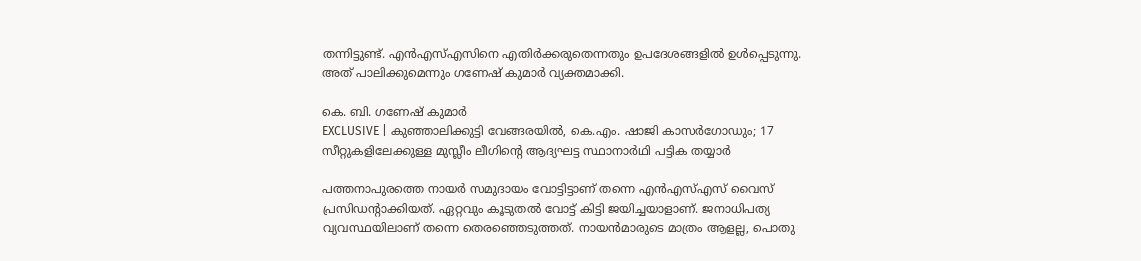തന്നിട്ടുണ്ട്. എൻഎസ്എസിനെ എതിർക്കരുതെന്നതും ഉപദേശങ്ങളിൽ ഉൾപ്പെടുന്നു. അത് പാലിക്കുമെന്നും ഗണേഷ് കുമാർ വ്യക്തമാക്കി.

കെ. ബി. ഗണേഷ് കുമാർ
EXCLUSIVE | കുഞ്ഞാലിക്കുട്ടി വേങ്ങരയിൽ, കെ.എം. ഷാജി കാസർഗോഡും; 17 സീറ്റുകളിലേക്കുള്ള മുസ്ലീം ലീഗിൻ്റെ ആദ്യഘട്ട സ്ഥാനാർഥി പട്ടിക തയ്യാർ

പത്തനാപുരത്തെ നായർ സമുദായം വോട്ടിട്ടാണ് തന്നെ എൻഎസ്എസ് വൈസ് പ്രസിഡന്റാക്കിയത്. ഏറ്റവും കൂടുതൽ വോട്ട് കിട്ടി ജയിച്ചയാളാണ്. ജനാധിപത്യ വ്യവസ്ഥയിലാണ് തന്നെ തെരഞ്ഞെടുത്തത്. നായൻമാരുടെ മാത്രം ആളല്ല, പൊതു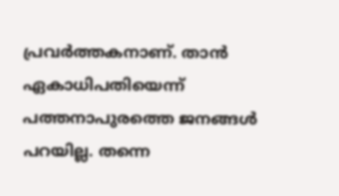പ്രവർത്തകനാണ്. താൻ ഏകാധിപതിയെന്ന് പത്തനാപുരത്തെ ജനങ്ങൾ പറയില്ല. തന്നെ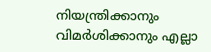നിയന്ത്രിക്കാനും വിമർശിക്കാനും എല്ലാ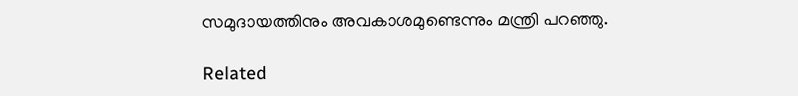സമുദായത്തിനും അവകാശമുണ്ടെന്നും മന്ത്രി പറഞ്ഞു.

Related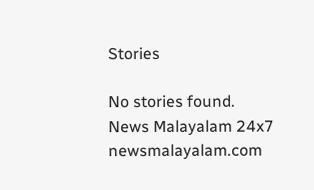Stories

No stories found.
News Malayalam 24x7
newsmalayalam.com